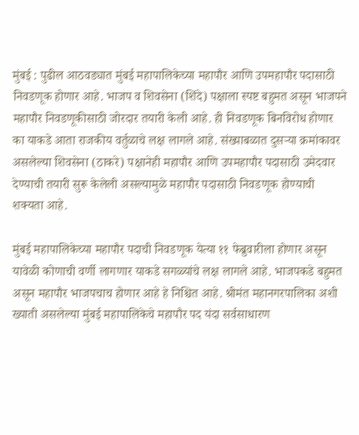मुंबई : पुढील आठवड्यात मुंबई महापालिकेच्या महापौर आणि उपमहापौर पदासाठी निवडणूक होणार आहे. भाजप व शिवसेना (शिंदे) पक्षाला स्पष्ट बहुमत असून भाजपने महापौर निवडणूकीसाठी जोरदार तयारी केली आहे. ही निवडणूक बिनविरोध होणार का याकडे आता राजकीय वर्तुळाचे लक्ष लागले आहे. संख्याबळात दुसऱ्या क्रमांकावर असलेल्या शिवसेना (ठाकरे) पक्षानेही महापौर आणि उपमहापौर पदासाठी उमेदवार देण्याची तयारी सुरू केलेली असल्यामुळे महापौर पदासाठी निवडणूक होण्याची शक्यता आहे.

मुंबई महापालिकेच्या महापौर पदाची निवडणूक येत्या ११ फेब्रुवारीला होणार असून यावेळी कोणाची वर्णी लागणार याकडे सगळ्यांचे लक्ष लागले आहे. भाजपकडे बहुमत असून महापौर भाजपचाच होणार आहे हे निश्चित आहे. श्रीमंत महानगरपालिका अशी ख्याती असलेल्या मुंबई महापालिकेचे महापौर पद यंदा सर्वसाधारण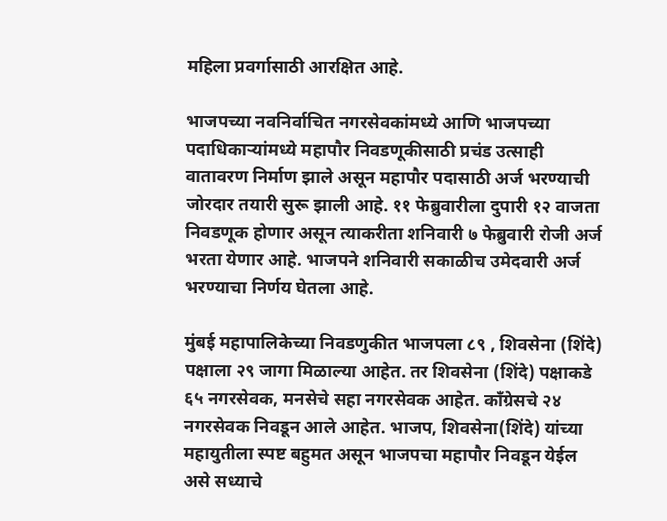महिला प्रवर्गासाठी आरक्षित आहे.

भाजपच्या नवनिर्वाचित नगरसेवकांमध्ये आणि भाजपच्या पदाधिकाऱ्यांमध्ये महापौर निवडणूकीसाठी प्रचंड उत्साही वातावरण निर्माण झाले असून महापौर पदासाठी अर्ज भरण्याची जोरदार तयारी सुरू झाली आहे. ११ फेब्रुवारीला दुपारी १२ वाजता निवडणूक होणार असून त्याकरीता शनिवारी ७ फेब्रुवारी रोजी अर्ज भरता येणार आहे. भाजपने शनिवारी सकाळीच उमेदवारी अर्ज भरण्याचा निर्णय घेतला आहे.

मुंबई महापालिकेच्या निवडणुकीत भाजपला ८९ , शिवसेना (शिंदे) पक्षाला २९ जागा मिळाल्या आहेत. तर शिवसेना (शिंदे) पक्षाकडे ६५ नगरसेवक, मनसेचे सहा नगरसेवक आहेत. कॉंग्रेसचे २४ नगरसेवक निवडून आले आहेत. भाजप, शिवसेना(शिंदे) यांच्या महायुतीला स्पष्ट बहुमत असून भाजपचा महापौर निवडून येईल असे सध्याचे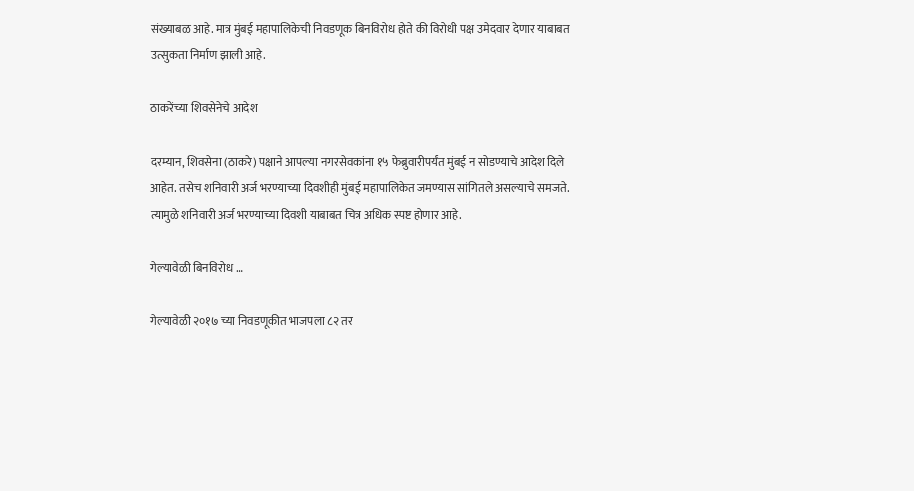संख्याबळ आहे. मात्र मुंबई महापालिकेची निवडणूक बिनविरोध होते की विरोधी पक्ष उमेदवार देणार याबाबत उत्सुकता निर्माण झाली आहे.

ठाकरेंच्या शिवसेनेचे आदेश

दरम्यान, शिवसेना (ठाकरे) पक्षाने आपल्या नगरसेवकांना १५ फेब्रुवारीपर्यंत मुंबई न सोडण्याचे आदेश दिले आहेत. तसेच शनिवारी अर्ज भरण्याच्या दिवशीही मुंबई महापालिकेत जमण्यास सांगितले असल्याचे समजते. त्यामुळे शनिवारी अर्ज भरण्याच्या दिवशी याबाबत चित्र अधिक स्पष्ट होणार आहे.

गेल्यावेळी बिनविरोध …

गेल्यावेळी २०१७ च्या निवडणूकीत भाजपला ८२ तर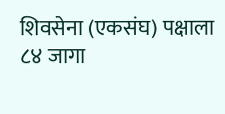शिवसेना (एकसंघ) पक्षाला ८४ जागा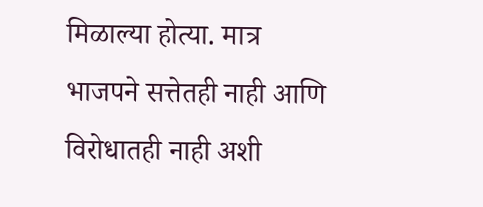मिळाल्या होत्या. मात्र भाजपने सत्तेतही नाही आणि विरोधातही नाही अशी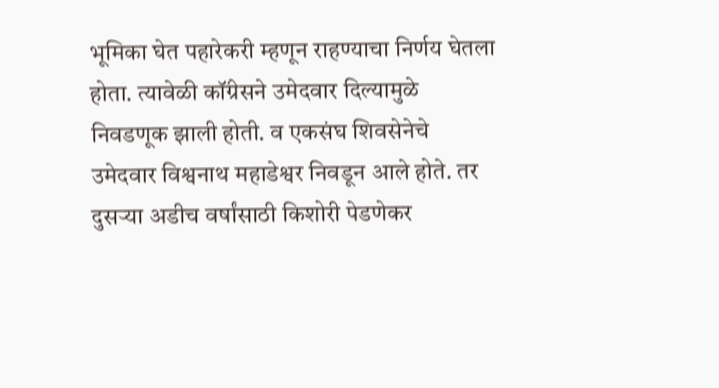भूमिका घेत पहारेकरी म्हणून राहण्याचा निर्णय घेतला होता. त्यावेळी कॉंग्रेसने उमेदवार दिल्यामुळे निवडणूक झाली होती. व एकसंघ शिवसेनेचे उमेदवार विश्वनाथ महाडेश्वर निवडून आले होते. तर दुसऱ्या अडीच वर्षांसाठी किशोरी पेडणेकर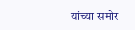यांच्या समोर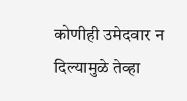कोणीही उमेदवार न दिल्यामुळे तेव्हा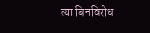त्या बिनविरोध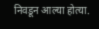निवडून आल्या होत्या.